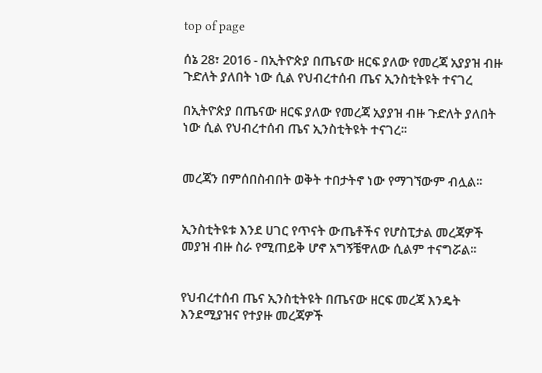top of page

ሰኔ 28፣ 2016 - በኢትዮጵያ በጤናው ዘርፍ ያለው የመረጃ አያያዝ ብዙ ጉድለት ያለበት ነው ሲል የህብረተሰብ ጤና ኢንስቲትዩት ተናገረ

በኢትዮጵያ በጤናው ዘርፍ ያለው የመረጃ አያያዝ ብዙ ጉድለት ያለበት ነው ሲል የህብረተሰብ ጤና ኢንስቲትዩት ተናገረ፡፡


መረጃን በምሰበስብበት ወቅት ተበታትኖ ነው የማገኘውም ብሏል፡፡


ኢንስቲትዩቱ እንደ ሀገር የጥናት ውጤቶችና የሆስፒታል መረጃዎች መያዝ ብዙ ስራ የሚጠይቅ ሆኖ አግኝቼዋለው ሲልም ተናግሯል፡፡


የህብረተሰብ ጤና ኢንስቲትዩት በጤናው ዘርፍ መረጃ እንዴት እንደሚያዝና የተያዙ መረጃዎች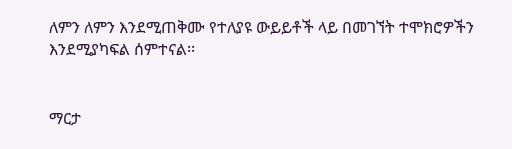ለምን ለምን እንደሚጠቅሙ የተለያዩ ውይይቶች ላይ በመገኘት ተሞክሮዎችን እንደሚያካፍል ሰምተናል፡፡


ማርታ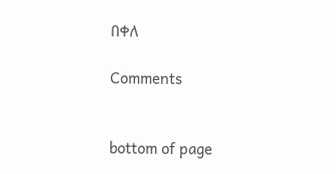በቀለ

Comments


bottom of page